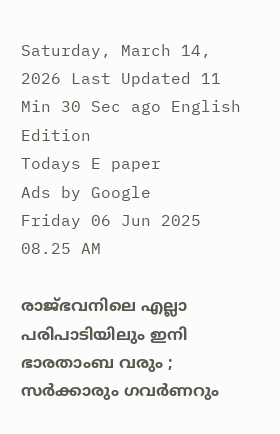Saturday, March 14, 2026 Last Updated 11 Min 30 Sec ago English Edition
Todays E paper
Ads by Google
Friday 06 Jun 2025 08.25 AM

രാജ്ഭവനിലെ എല്ലാ പരിപാടിയിലും ഇനി ഭാരതാംബ വരും ; സര്‍ക്കാരും ഗവര്‍ണറും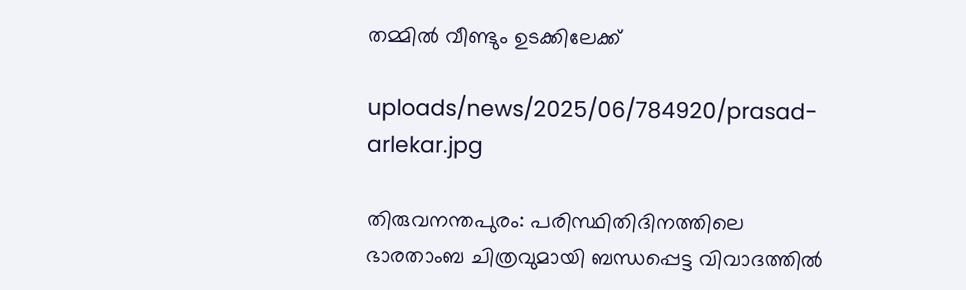തമ്മില്‍ വീണ്ടും ഉടക്കിലേക്ക്

uploads/news/2025/06/784920/prasad-arlekar.jpg

തിരുവനന്തപുരം: പരിസ്ഥിതിദിനത്തിലെ ഭാരതാംബ ചിത്രവുമായി ബന്ധപ്പെട്ട വിവാദത്തില്‍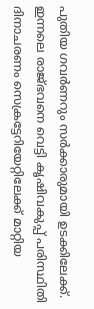പുതിയ ഗവര്‍ണറും സര്‍ക്കാരുമായി ഉടക്കിലേക്ക്. ഇന്നലെ രാജ്ഭവനെ വെട്ടി കൃഷിവകുപ്പ് പരിസ്ഥിതി ദിനാചരണം സെക്രട്ടേറിയേറ്റിലേക്ക് മാറ്റിയ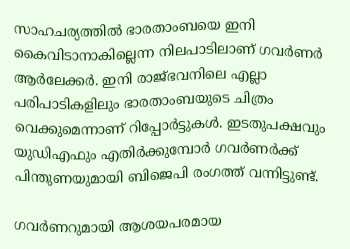സാഹചര്യത്തില്‍ ഭാരതാംബയെ ഇനി കൈവിടാനാകില്ലെന്ന നിലപാടിലാണ് ഗവര്‍ണര്‍ ആര്‍ലേക്കര്‍. ഇനി രാജ്ഭവനിലെ എല്ലാ പരിപാടികളിലും ഭാരതാംബയുടെ ചിത്രം വെക്കുമെന്നാണ് റിപ്പോര്‍ട്ടുകള്‍. ഇടതുപക്ഷവും യുഡിഎഫും എതിര്‍ക്കുമ്പോര്‍ ഗവര്‍ണര്‍ക്ക് പിന്തുണയുമായി ബിജെപി രംഗത്ത് വന്നിട്ടുണ്ട്.

ഗവര്‍ണറുമായി ആശയപരമായ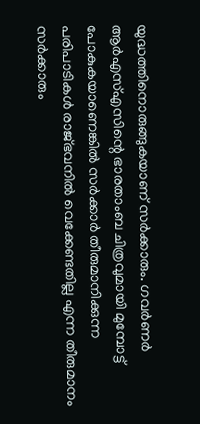യുദ്ധത്തിനൊരുങ്ങുകയാണ് സര്‍ക്കാരും. ഗവര്‍ണര്‍ ആര്‍എസ്എസിന്റെ ഭാരതാംബ ചിത്രവുമായി മുമ്പോട്ട് പോകുകയാണെങ്കില്‍ സര്‍ക്കാര്‍ തീരുമാനിക്കുന്ന പരിപാടികള്‍ രാജ്ഭവനില്‍ വെക്കേണ്ടതില്ല എന്ന തീരുമാനം സര്‍ക്കാരും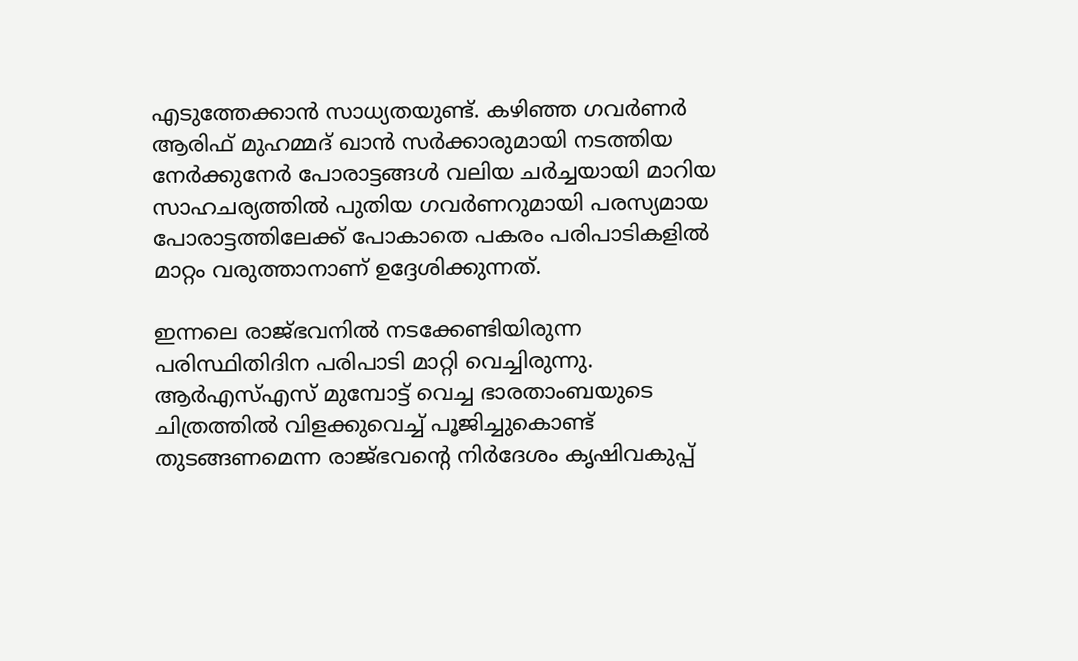എടുത്തേക്കാന്‍ സാധ്യതയുണ്ട്. കഴിഞ്ഞ ഗവര്‍ണര്‍ ആരിഫ് മുഹമ്മദ് ഖാന്‍ സര്‍ക്കാരുമായി നടത്തിയ നേര്‍ക്കുനേര്‍ പോരാട്ടങ്ങള്‍ വലിയ ചര്‍ച്ചയായി മാറിയ സാഹചര്യത്തില്‍ പുതിയ ഗവര്‍ണറുമായി പരസ്യമായ പോരാട്ടത്തിലേക്ക് പോകാതെ പകരം പരിപാടികളില്‍ മാറ്റം വരുത്താനാണ് ഉദ്ദേശിക്കുന്നത്.

ഇന്നലെ രാജ്ഭവനില്‍ നടക്കേണ്ടിയിരുന്ന പരിസ്ഥിതിദിന പരിപാടി മാറ്റി വെച്ചിരുന്നു. ആര്‍എസ്എസ് മുമ്പോട്ട് വെച്ച ഭാരതാംബയുടെ ചിത്രത്തില്‍ വിളക്കുവെച്ച് പൂജിച്ചുകൊണ്ട് തുടങ്ങണമെന്ന രാജ്ഭവന്റെ നിര്‍ദേശം കൃഷിവകുപ്പ്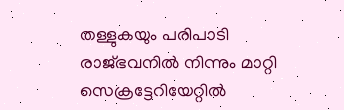തള്ളുകയും പരിപാടി രാജ്ഭവനില്‍ നിന്നും മാറ്റി സെക്രട്ടേറിയേറ്റില്‍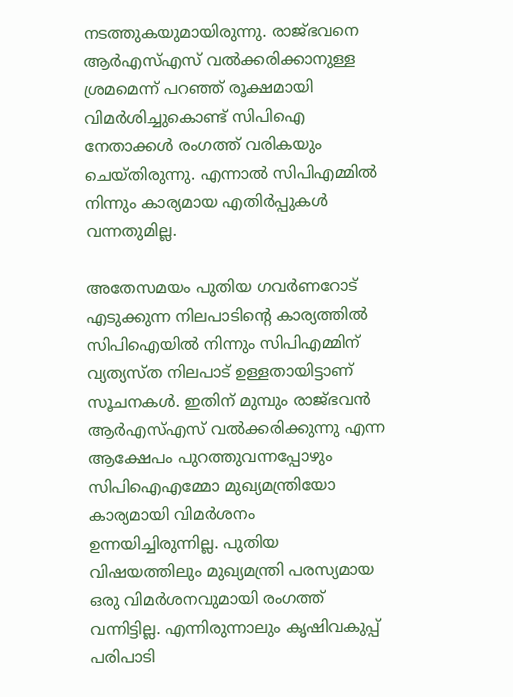നടത്തുകയുമായിരുന്നു. രാജ്ഭവനെ ആര്‍എസ്എസ് വല്‍ക്കരിക്കാനുള്ള ശ്രമമെന്ന് പറഞ്ഞ് രൂക്ഷമായി വിമര്‍ശിച്ചുകൊണ്ട് സിപിഐ നേതാക്കള്‍ രംഗത്ത് വരികയും ചെയ്തിരുന്നു. എന്നാല്‍ സിപിഎമ്മില്‍ നിന്നും കാര്യമായ എതിര്‍പ്പുകള്‍ വന്നതുമില്ല.

അതേസമയം പുതിയ ഗവര്‍ണറോട് എടുക്കുന്ന നിലപാടിന്റെ കാര്യത്തില്‍ സിപിഐയില്‍ നിന്നും സിപിഎമ്മിന് വ്യത്യസ്ത നിലപാട് ഉള്ളതായിട്ടാണ് സൂചനകള്‍. ഇതിന് മുമ്പും രാജ്ഭവന്‍ ആര്‍എസ്എസ് വല്‍ക്കരിക്കുന്നു എന്ന ആക്ഷേപം പുറത്തുവന്നപ്പോഴും സിപിഐഎമ്മോ മുഖ്യമന്ത്രിയോ കാര്യമായി വിമര്‍ശനം ഉന്നയിച്ചിരുന്നില്ല. പുതിയ വിഷയത്തിലും മുഖ്യമന്ത്രി പരസ്യമായ ഒരു വിമര്‍ശനവുമായി രംഗത്ത് വന്നിട്ടില്ല. എന്നിരുന്നാലും കൃഷിവകുപ്പ് പരിപാടി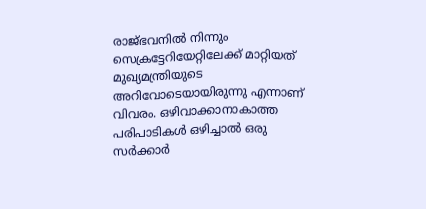രാജ്ഭവനില്‍ നിന്നും സെക്രട്ടേറിയേറ്റിലേക്ക് മാറ്റിയത് മുഖ്യമന്ത്രിയുടെ അറിവോടെയായിരുന്നു എന്നാണ് വിവരം. ഒഴിവാക്കാനാകാത്ത പരിപാടികള്‍ ഒഴിച്ചാല്‍ ഒരു സര്‍ക്കാര്‍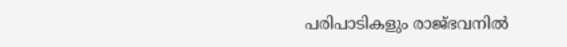പരിപാടികളും രാജ്ഭവനില്‍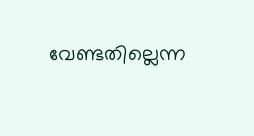വേണ്ടതില്ലെന്ന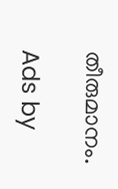തീരുമാനം.

Ads by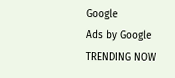Google
Ads by Google
TRENDING NOW